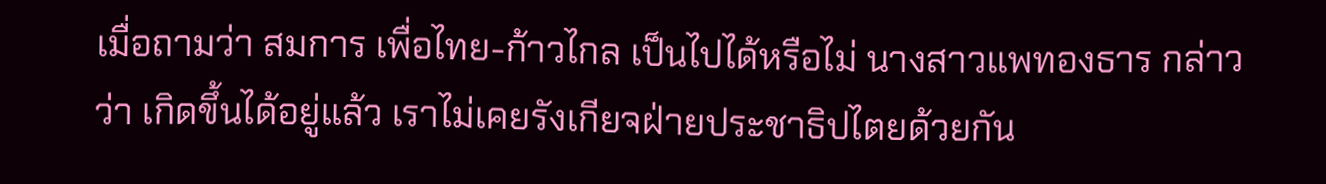เมื่อถามว่า สมการ เพื่อไทย-ก้าวไกล เป็นไปได้หรือไม่ นางสาวแพทองธาร กล่าวว่า เกิดขึ้นได้อยู่แล้ว เราไม่เคยรังเกียจฝ่ายประชาธิปไตยด้วยกัน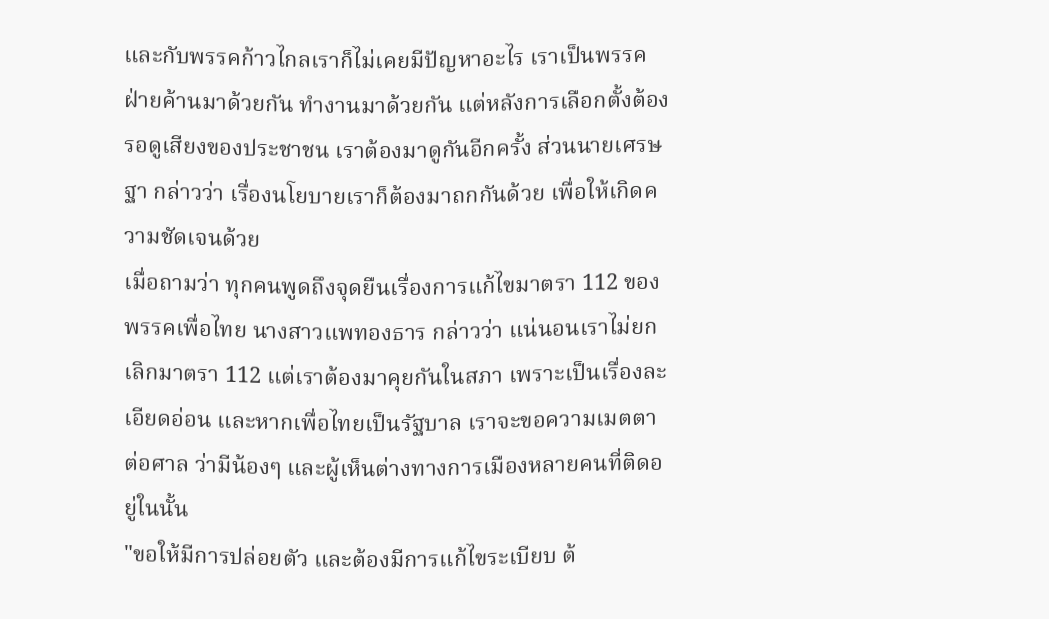และกับพรรคก้าวไกลเราก็ไม่เคยมีปัญหาอะไร เราเป็นพรรคฝ่ายค้านมาด้วยกัน ทำงานมาด้วยกัน แต่หลังการเลือกตั้งต้องรอดูเสียงของประชาชน เราต้องมาดูกันอีกครั้ง ส่วนนายเศรษฐา กล่าวว่า เรื่องนโยบายเราก็ต้องมาถกกันด้วย เพื่อให้เกิดความชัดเจนด้วย
เมื่อถามว่า ทุกคนพูดถึงจุดยืนเรื่องการแก้ไขมาตรา 112 ของพรรคเพื่อไทย นางสาวแพทองธาร กล่าวว่า แน่นอนเราไม่ยกเลิกมาตรา 112 แต่เราต้องมาคุยกันในสภา เพราะเป็นเรื่องละเอียดอ่อน และหากเพื่อไทยเป็นรัฐบาล เราจะขอความเมตตาต่อศาล ว่ามีน้องๆ และผู้เห็นต่างทางการเมืองหลายคนที่ติดอยู่ในนั้น
"ขอให้มีการปล่อยตัว และต้องมีการแก้ไขระเบียบ ต้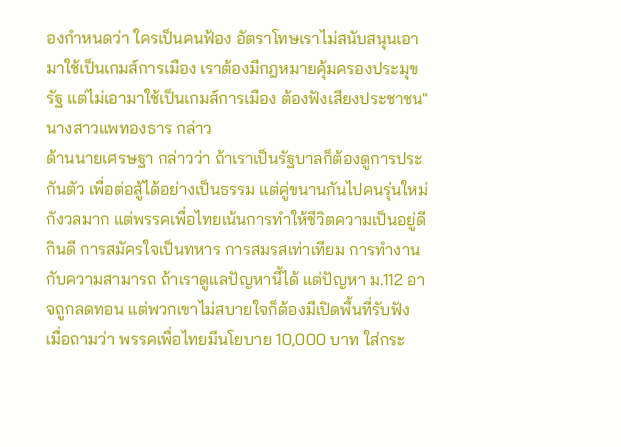องกำหนดว่า ใครเป็นคนฟ้อง อัตราโทษเราไม่สนับสนุนเอามาใช้เป็นเกมส์การเมือง เราต้องมีกฎหมายคุ้มครองประมุขรัฐ แต่ไม่เอามาใช้เป็นเกมส์การเมือง ต้องฟังเสียงประชาชน" นางสาวแพทองธาร กล่าว
ด้านนายเศรษฐา กล่าวว่า ถ้าเราเป็นรัฐบาลก็ต้องดูการประกันตัว เพื่อต่อสู้ได้อย่างเป็นธรรม แต่คู่ขนานกันไปคนรุ่นใหม่กังวลมาก แต่พรรคเพื่อไทยเน้นการทำให้ชีวิตความเป็นอยู่ดีกินดี การสมัครใจเป็นทหาร การสมรสเท่าเทียม การทำงานกับความสามารถ ถ้าเราดูแลปัญหานี้ได้ แต่ปัญหา ม.112 อาจถูกลดทอน แต่พวกเขาไม่สบายใจก็ต้องมีเปิดพื้นที่รับฟัง
เมื่อถามว่า พรรคเพื่อไทยมีนโยบาย 10,000 บาท ใส่กระ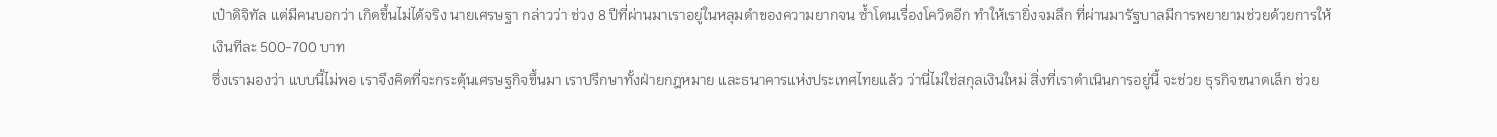เป๋าดิจิทัล แต่มีคนบอกว่า เกิดขึ้นไม่ได้จริง นายเศรษฐา กล่าวว่า ช่วง 8 ปีที่ผ่านมาเราอยู่ในหลุมดำของความยากจน ซ้ำโดนเรื่องโควิดอีก ทำให้เรายิ่งจมลึก ที่ผ่านมารัฐบาลมีการพยายามช่วยด้วยการให้เงินทีละ 500-700 บาท
ซึ่งเรามองว่า แบบนี้ไม่พอ เราจึงคิดที่จะกระตุ้นเศรษฐกิจขึ้นมา เราปรึกษาทั้งฝ่ายกฎหมาย และธนาคารแห่งประเทศไทยแล้ว ว่านี่ไม่ใช่สกุลเงินใหม่ สิ่งที่เราดำเนินการอยู่นี้ จะช่วย ธุรกิจขนาดเล็ก ช่วย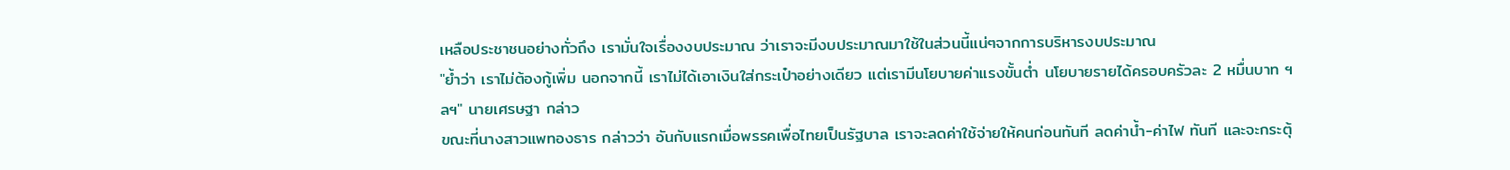เหลือประชาชนอย่างทั่วถึง เรามั่นใจเรื่องงบประมาณ ว่าเราจะมีงบประมาณมาใช้ในส่วนนี้แน่ๆจากการบริหารงบประมาณ
"ย้ำว่า เราไม่ต้องกู้เพิ่ม นอกจากนี้ เราไม่ได้เอาเงินใส่กระเป๋าอย่างเดียว แต่เรามีนโยบายค่าแรงขั้นต่ำ นโยบายรายได้ครอบครัวละ 2 หมื่นบาท ฯลฯ" นายเศรษฐา กล่าว
ขณะที่นางสาวแพทองธาร กล่าวว่า อันกับแรกเมื่อพรรคเพื่อไทยเป็นรัฐบาล เราจะลดค่าใช้จ่ายให้คนก่อนทันที ลดค่าน้ำ-ค่าไฟ ทันที และจะกระตุ้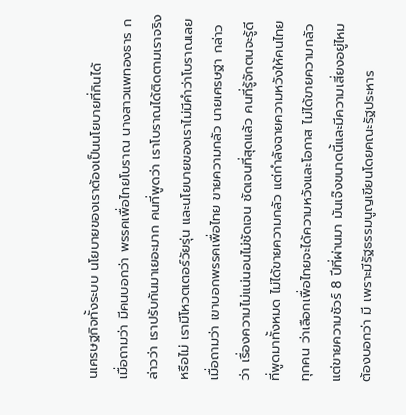นเศรษฐกิจทั้งระบบ นโยบายของเราต้องเป็นนโยบายที่กินได้
เมื่อถามว่า มีคนบอกว่า พรรคเพื่อไทยโบราณ นางสาวแพทองธาร กล่าวว่า เราปรับกันมาเยอะมาก คนที่พูดว่า เราโบราณได้ติดตามเราจริงหรือไม่ เรามีโหวตเตอร์วัยรุ่น และนโยบายของเราไม่มีคำว่าโบราณเลย
เมื่อถามว่า เขาบอกพรรคเพื่อไทย ขายความกลัว นายเศรษฐา กล่าวว่า เรื่องความไม่แน่นอนไม่ชัดเจน ชัดเจนที่สุดแล้ว คนที่รู้จักตนจะรู้ดี ที่พูดมาทั้งหมด ไม่ได้ขายความกลัว แต่กำลังฉายความหวังให้คนไทยทุกคน ว่าเลือกเพื่อไทยจะได้ความหวังและโอกาส ไม่ได้ขายความกลัวแต่ขายความชัวร์ 8 ปีที่ผ่านมา มันเจ๊งขนาดนี้และมีความเสี่ยงอยู่ไหม ต้องบอกว่า มี เพราะมีรัฐธรรมนูญเขียนโดยคณะรัฐประหาร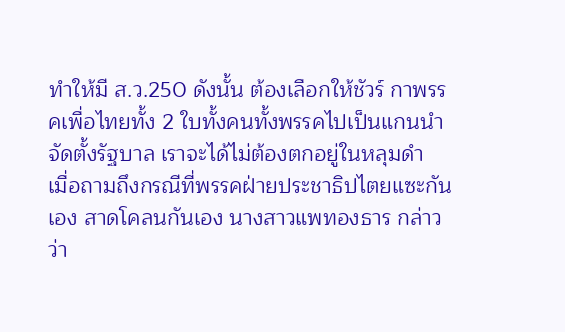ทำให้มี ส.ว.250 ดังนั้น ต้องเลือกให้ชัวร์ กาพรรคเพื่อไทยทั้ง 2 ใบทั้งคนทั้งพรรคไปเป็นแกนนำจัดตั้งรัฐบาล เราจะได้ไม่ต้องตกอยู่ในหลุมดำ
เมื่อถามถึงกรณีที่พรรคฝ่ายประชาธิปไตยแซะกันเอง สาดโคลนกันเอง นางสาวแพทองธาร กล่าวว่า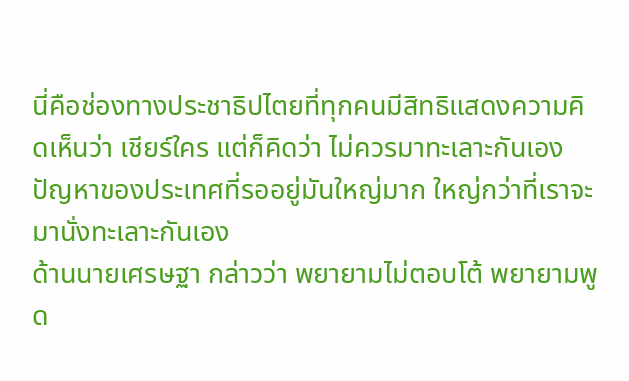นี่คือช่องทางประชาธิปไตยที่ทุกคนมีสิทธิแสดงความคิดเห็นว่า เชียร์ใคร แต่ก็คิดว่า ไม่ควรมาทะเลาะกันเอง ปัญหาของประเทศที่รออยู่มันใหญ่มาก ใหญ่กว่าที่เราจะมานั่งทะเลาะกันเอง
ด้านนายเศรษฐา กล่าวว่า พยายามไม่ตอบโต้ พยายามพูด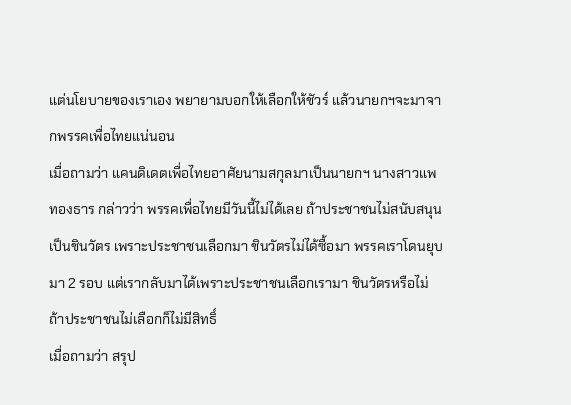แต่นโยบายของเราเอง พยายามบอกให้เลือกให้ชัวร์ แล้วนายกฯจะมาจากพรรคเพื่อไทยแน่นอน
เมื่อถามว่า แคนดิเดตเพื่อไทยอาศัยนามสกุลมาเป็นนายกฯ นางสาวแพทองธาร กล่าวว่า พรรคเพื่อไทยมีวันนี้ไม่ได้เลย ถ้าประชาชนไม่สนับสนุน เป็นชินวัตร เพราะประชาชนเลือกมา ชินวัตรไม่ได้ซื้อมา พรรคเราโดนยุบมา 2 รอบ แต่เรากลับมาได้เพราะประชาชนเลือกเรามา ชินวัตรหรือไม่ ถ้าประชาชนไม่เลือกก็ไม่มีสิทธิ์
เมื่อถามว่า สรุป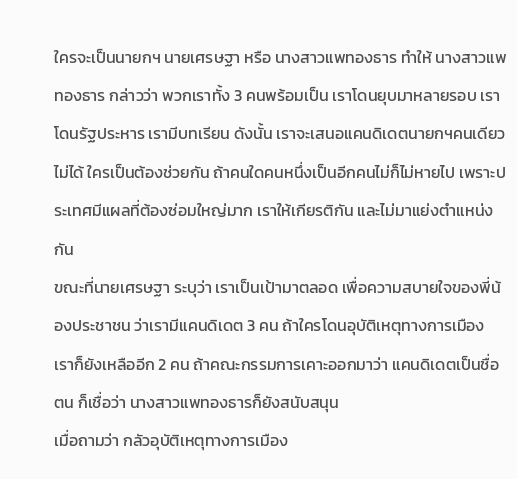ใครจะเป็นนายกฯ นายเศรษฐา หรือ นางสาวแพทองธาร ทำให้ นางสาวแพทองธาร กล่าวว่า พวกเราทั้ง 3 คนพร้อมเป็น เราโดนยุบมาหลายรอบ เราโดนรัฐประหาร เรามีบทเรียน ดังนั้น เราจะเสนอแคนดิเดตนายกฯคนเดียวไม่ได้ ใครเป็นต้องช่วยกัน ถ้าคนใดคนหนึ่งเป็นอีกคนไม่ก็ไม่หายไป เพราะประเทศมีแผลที่ต้องซ่อมใหญ่มาก เราให้เกียรติกัน และไม่มาแย่งตำแหน่งกัน
ขณะที่นายเศรษฐา ระบุว่า เราเป็นเป้ามาตลอด เพื่อความสบายใจของพี่น้องประชาชน ว่าเรามีแคนดิเดต 3 คน ถ้าใครโดนอุบัติเหตุทางการเมือง เราก็ยังเหลืออีก 2 คน ถ้าคณะกรรมการเคาะออกมาว่า แคนดิเดตเป็นชื่อตน ก็เชื่อว่า นางสาวแพทองธารก็ยังสนับสนุน
เมื่อถามว่า กลัวอุบัติเหตุทางการเมือง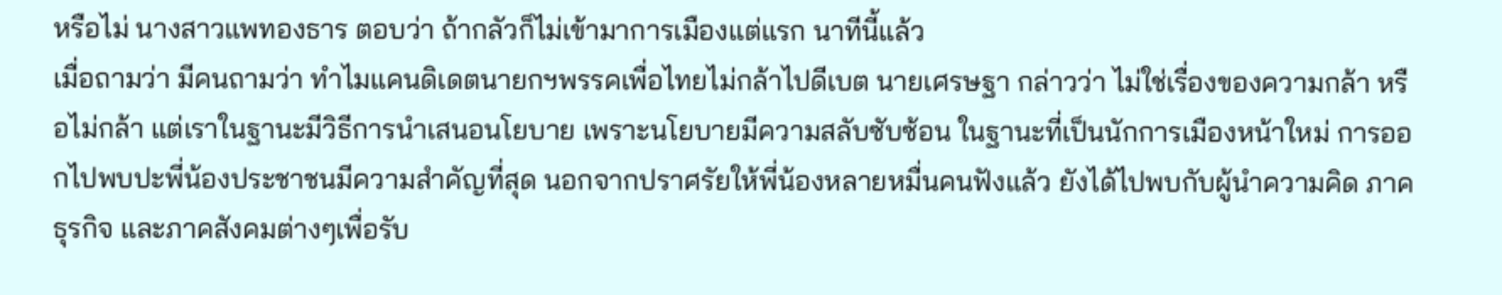หรือไม่ นางสาวแพทองธาร ตอบว่า ถ้ากลัวก็ไม่เข้ามาการเมืองแต่แรก นาทีนี้แล้ว
เมื่อถามว่า มีคนถามว่า ทำไมแคนดิเดตนายกฯพรรคเพื่อไทยไม่กล้าไปดีเบต นายเศรษฐา กล่าวว่า ไม่ใช่เรื่องของความกล้า หรือไม่กล้า แต่เราในฐานะมีวิธีการนำเสนอนโยบาย เพราะนโยบายมีความสลับซับซ้อน ในฐานะที่เป็นนักการเมืองหน้าใหม่ การออกไปพบปะพี่น้องประชาชนมีความสำคัญที่สุด นอกจากปราศรัยให้พี่น้องหลายหมื่นคนฟังแล้ว ยังได้ไปพบกับผู้นำความคิด ภาคธุรกิจ และภาคสังคมต่างๆเพื่อรับ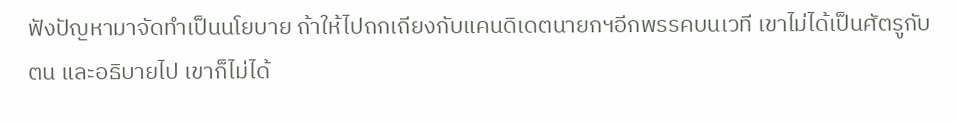ฟังปัญหามาจัดทำเป็นนโยบาย ถ้าให้ไปถกเถียงกับแคนดิเดตนายกฯอีกพรรคบนเวที เขาไม่ได้เป็นศัตรูกับตน และอธิบายไป เขาก็ไม่ได้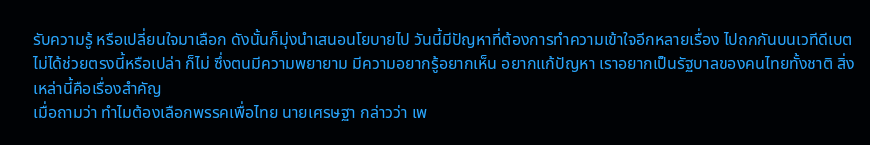รับความรู้ หรือเปลี่ยนใจมาเลือก ดังนั้นก็มุ่งนำเสนอนโยบายไป วันนี้มีปัญหาที่ต้องการทำความเข้าใจอีกหลายเรื่อง ไปถกกันบนเวทีดีเบตไม่ได้ช่วยตรงนี้หรือเปล่า ก็ไม่ ซึ่งตนมีความพยายาม มีความอยากรู้อยากเห็น อยากแก้ปัญหา เราอยากเป็นรัฐบาลของคนไทยทั้งชาติ สิ่งเหล่านี้คือเรื่องสำคัญ
เมื่อถามว่า ทำไมต้องเลือกพรรคเพื่อไทย นายเศรษฐา กล่าวว่า เพ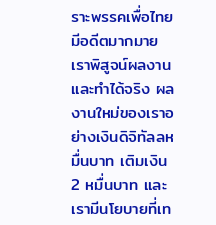ราะพรรคเพื่อไทยมีอดีตมากมาย เราพิสูจน์ผลงานและทำได้จริง ผลงานใหม่ของเราอย่างเงินดิจิทัลลหมื่นบาท เติมเงิน 2 หมื่นบาท และเรามีนโยบายที่เท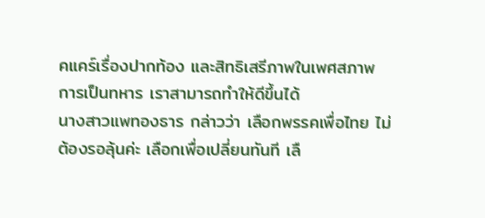คแคร์เรื่องปากท้อง และสิทธิเสรีภาพในเพศสภาพ การเป็นทหาร เราสามารถทำให้ดีขึ้นได้
นางสาวแพทองธาร กล่าวว่า เลือกพรรคเพื่อไทย ไม่ต้องรอลุ้นค่ะ เลือกเพื่อเปลี่ยนทันที เลื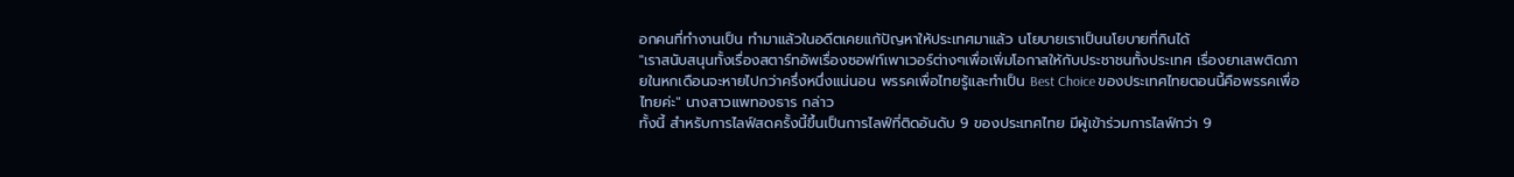อกคนที่ทำงานเป็น ทำมาแล้วในอดีตเคยแก้ปัญหาให้ประเทศมาแล้ว นโยบายเราเป็นนโยบายที่กินได้
"เราสนับสนุนทั้งเรื่องสตาร์ทอัพเรื่องซอฟท์เพาเวอร์ต่างๆเพื่อเพิ่มโอกาสให้กับประชาชนทั้งประเทศ เรื่องยาเสพติดภายในหกเดือนจะหายไปกว่าครึ่งหนึ่งแน่นอน พรรคเพื่อไทยรู้และทำเป็น Best Choice ของประเทศไทยตอนนี้คือพรรคเพื่อไทยค่ะ" นางสาวแพทองธาร กล่าว
ทั้งนี้ สำหรับการไลฟ์สดครั้งนี้ขึ้นเป็นการไลฟ์ที่ติดอันดับ 9 ของประเทศไทย มีผู้เข้าร่วมการไลฟ์กว่า 9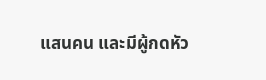แสนคน และมีผู้กดหัว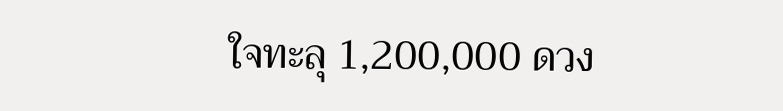ใจทะลุ 1,200,000 ดวง